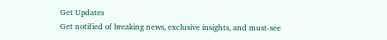Get Updates
Get notified of breaking news, exclusive insights, and must-see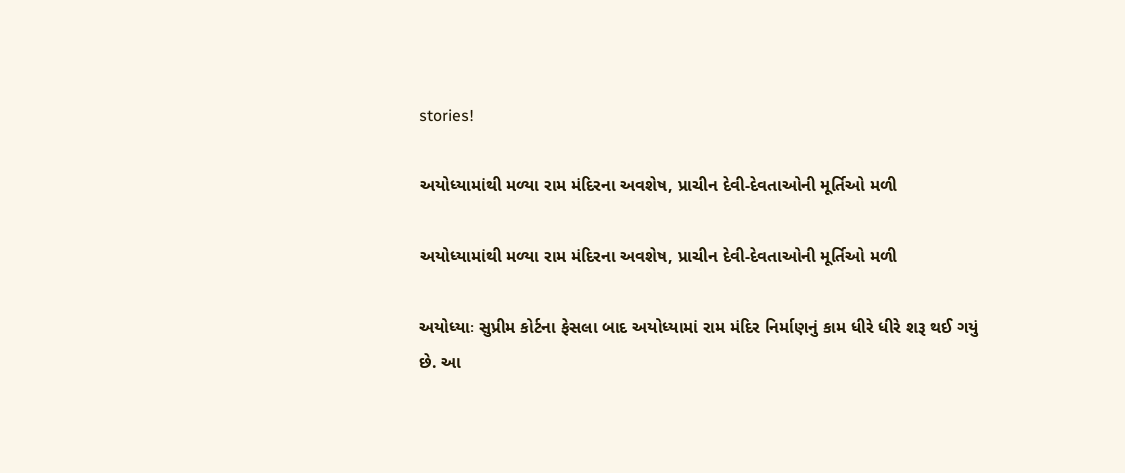stories!

અયોધ્યામાંથી મળ્યા રામ મંદિરના અવશેષ, પ્રાચીન દેવી-દેવતાઓની મૂર્તિઓ મળી

અયોધ્યામાંથી મળ્યા રામ મંદિરના અવશેષ, પ્રાચીન દેવી-દેવતાઓની મૂર્તિઓ મળી

અયોધ્યાઃ સુપ્રીમ કોર્ટના ફેસલા બાદ અયોધ્યામાં રામ મંદિર નિર્માણનું કામ ધીરે ધીરે શરૂ થઈ ગયું છે. આ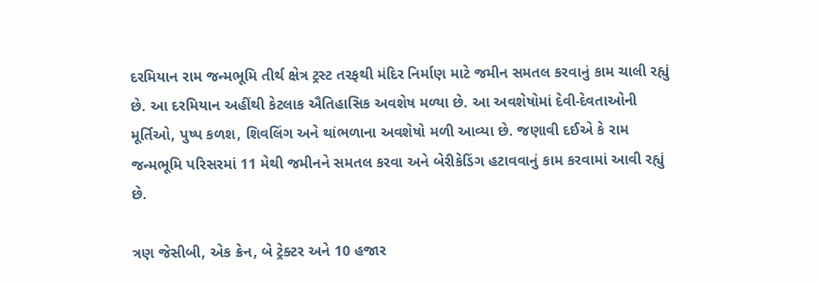દરમિયાન રામ જન્મભૂમિ તીર્થ ક્ષેત્ર ટ્રસ્ટ તરફથી મંદિર નિર્માણ માટે જમીન સમતલ કરવાનું કામ ચાલી રહ્યું છે. આ દરમિયાન અહીંથી કેટલાક ઐતિહાસિક અવશેષ મળ્યા છે. આ અવશેષોમાં દેવી-દેવતાઓની મૂર્તિઓ, પુષ્પ કળશ, શિવલિંગ અને થાંભળાના અવશેષો મળી આવ્યા છે. જણાવી દઈએ કે રામ જન્મભૂમિ પરિસરમાં 11 મેથી જમીનને સમતલ કરવા અને બેરીકેડિંગ હટાવવાનું કામ કરવામાં આવી રહ્યું છે.

ત્રણ જેસીબી, એક ક્રેન, બે ટ્રેક્ટર અને 10 હજાર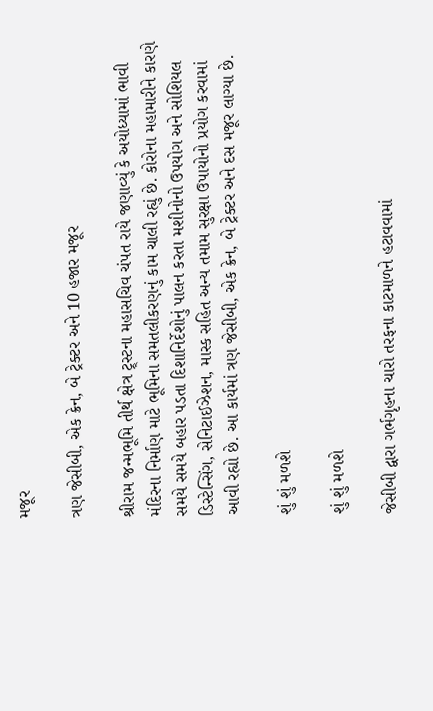મજૂર

ત્રણ જેસીબી, એક ક્રેન, બે ટ્રેક્ટર અને 10 હજાર મજૂર

શ્રીરામ જન્મભૂમિ તીર્થ ક્ષેત્ર ટ્ર્સ્ટના મહાસચિવ ચંપત રાયે જણાવ્યું કે અયોધ્યામાં ભાવી મંદિરના નિર્માણ માટે ભૂમિના સમતલીકરણનું કામ ચાલી રહ્યું છે. કોરોના મહામારીને કારણે સમયે સમયે બહાર પડતા દિશાનિર્દેશોનું પાલન કરતા મશીનોનો ઉપયોગ અને સોશિયલ ડિસ્ટેન્સિંગ, સેનિટાઈઝેશન, માસ્ક સહિત અન્ય તમામ સુરક્ષા ઉપાયોનો પ્રયોગ કરવામાં આવી રહ્યો છે. આ કાર્યમાં ત્રણ જેસીબી, એક ક્રેન, બે ટ્રેક્ટર અને દસ મજૂર લાગ્યા છે.

શું શું મળશે

શું શું મળશે

જેસીબી દ્વારા ગર્ભગૃહના ચારો તરફના કાટમાળને હટાવવામાં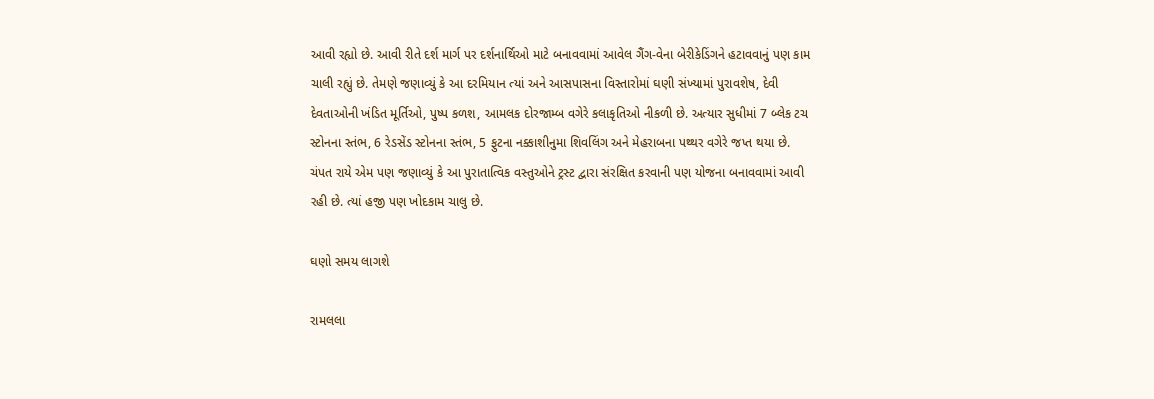આવી રહ્યો છે. આવી રીતે દર્શ માર્ગ પર દર્શનાર્થિઓ માટે બનાવવામાં આવેલ ગૈંગ-વેના બેરીકેડિંગને હટાવવાનું પણ કામ ચાલી રહ્યું છે. તેમણે જણાવ્યું કે આ દરમિયાન ત્યાં અને આસપાસના વિસ્તારોમાં ઘણી સંખ્યામાં પુરાવશેષ, દેવી દેવતાઓની ખંડિત મૂર્તિઓ, પુષ્પ કળશ, આમલક દોરજામ્બ વગેરે કલાકૃતિઓ નીકળી છે. અત્યાર સુધીમાં 7 બ્લેક ટચ સ્ટોનના સ્તંભ, 6 રેડસેંડ સ્ટોનના સ્તંભ, 5 ફુટના નક્કાશીનુમા શિવલિંગ અને મેહરાબના પથ્થર વગેરે જપ્ત થયા છે. ચંપત રાયે એમ પણ જણાવ્યું કે આ પુરાતાત્વિક વસ્તુઓને ટ્રસ્ટ દ્વારા સંરક્ષિત કરવાની પણ યોજના બનાવવામાં આવી રહી છે. ત્યાં હજી પણ ખોદકામ ચાલુ છે.

ઘણો સમય લાગશે

રામલલા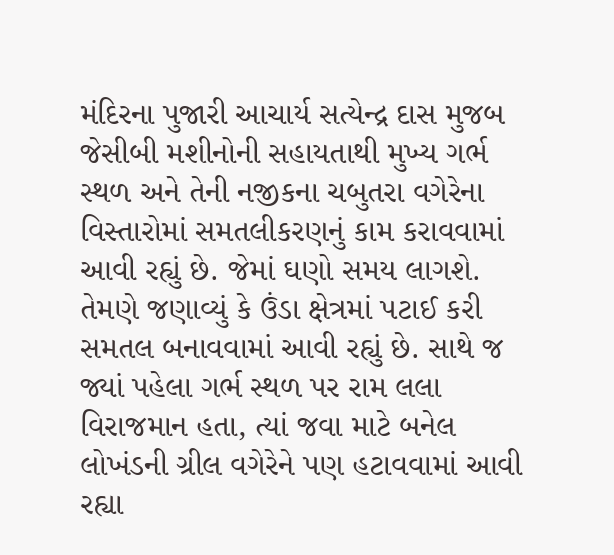મંદિરના પુજારી આચાર્ય સત્યેન્દ્ર દાસ મુજબ જેસીબી મશીનોની સહાયતાથી મુખ્ય ગર્ભ સ્થળ અને તેની નજીકના ચબુતરા વગેરેના વિસ્તારોમાં સમતલીકરણનું કામ કરાવવામાં આવી રહ્યું છે. જેમાં ઘણો સમય લાગશે. તેમણે જણાવ્યું કે ઉંડા ક્ષેત્રમાં પટાઈ કરી સમતલ બનાવવામાં આવી રહ્યું છે. સાથે જ જ્યાં પહેલા ગર્ભ સ્થળ પર રામ લલા વિરાજમાન હતા, ત્યાં જવા માટે બનેલ લોખંડની ગ્રીલ વગેરેને પણ હટાવવામાં આવી રહ્યા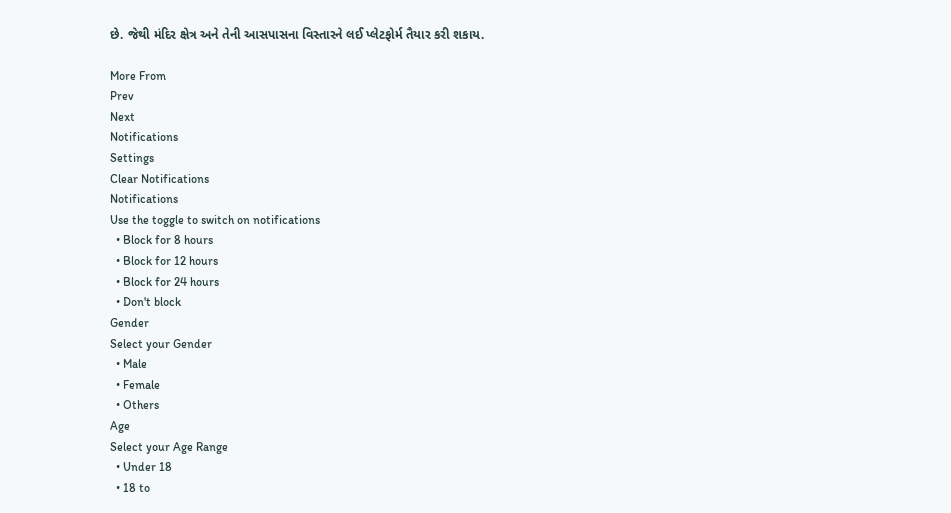છે. જેથી મંદિર ક્ષેત્ર અને તેની આસપાસના વિસ્તારને લઈ પ્લેટફોર્મ તૈયાર કરી શકાય.

More From
Prev
Next
Notifications
Settings
Clear Notifications
Notifications
Use the toggle to switch on notifications
  • Block for 8 hours
  • Block for 12 hours
  • Block for 24 hours
  • Don't block
Gender
Select your Gender
  • Male
  • Female
  • Others
Age
Select your Age Range
  • Under 18
  • 18 to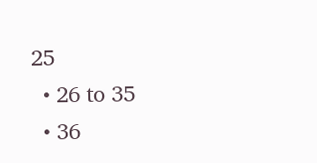25
  • 26 to 35
  • 36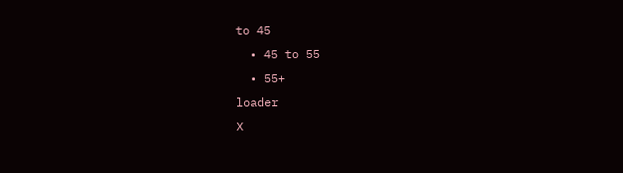to 45
  • 45 to 55
  • 55+
loader
X